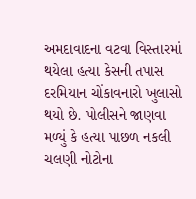અમદાવાદના વટવા વિસ્તારમાં થયેલા હત્યા કેસની તપાસ દરમિયાન ચોંકાવનારો ખુલાસો થયો છે. પોલીસને જાણવા મળ્યું કે હત્યા પાછળ નકલી ચલણી નોટોના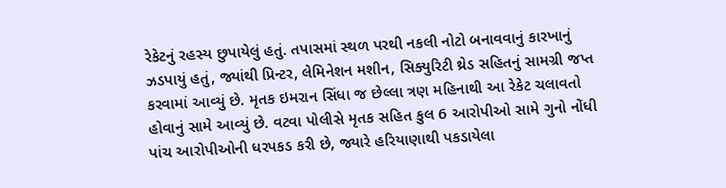રેકેટનું રહસ્ય છુપાયેલું હતું. તપાસમાં સ્થળ પરથી નકલી નોટો બનાવવાનું કારખાનું ઝડપાયું હતું, જ્યાંથી પ્રિન્ટર, લેમિનેશન મશીન, સિક્યુરિટી થ્રેડ સહિતનું સામગ્રી જપ્ત કરવામાં આવ્યું છે. મૃતક ઇમરાન સિંધા જ છેલ્લા ત્રણ મહિનાથી આ રેકેટ ચલાવતો હોવાનું સામે આવ્યું છે. વટવા પોલીસે મૃતક સહિત કુલ 6 આરોપીઓ સામે ગુનો નોંધી પાંચ આરોપીઓની ધરપકડ કરી છે, જ્યારે હરિયાણાથી પકડાયેલા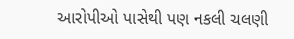આરોપીઓ પાસેથી પણ નકલી ચલણી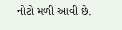નોટો મળી આવી છે.